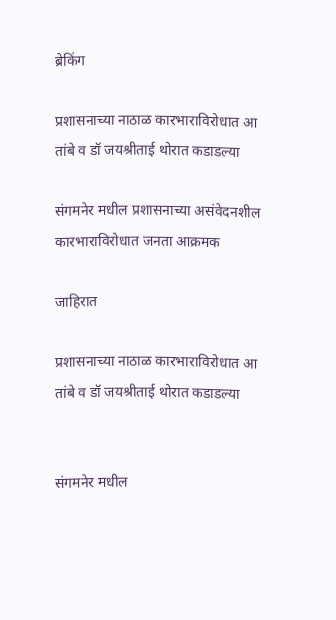ब्रेकिंग

प्रशासनाच्या नाठाळ कारभाराविरोधात आ तांबे व डॉ जयश्रीताई थोरात कडाडल्या

संगमनेर मधील प्रशासनाच्या असंवेदनशील कारभाराविरोधात जनता आक्रमक

जाहिरात

प्रशासनाच्या नाठाळ कारभाराविरोधात आ तांबे व डॉ जयश्रीताई थोरात कडाडल्या


संगमनेर मधील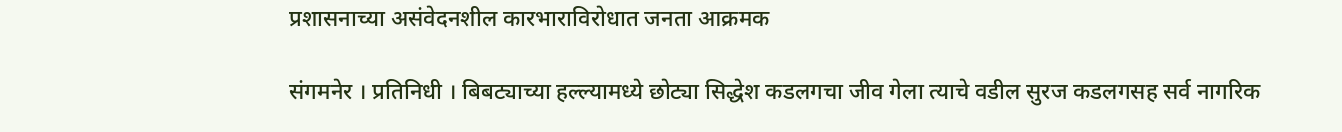प्रशासनाच्या असंवेदनशील कारभाराविरोधात जनता आक्रमक

संगमनेर । प्रतिनिधी । बिबट्याच्या हल्ल्यामध्ये छोट्या सिद्धेश कडलगचा जीव गेला त्याचे वडील सुरज कडलगसह सर्व नागरिक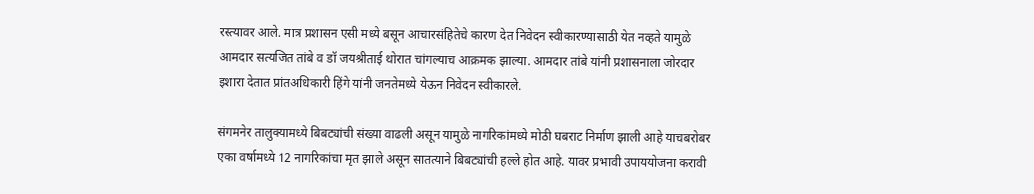रस्त्यावर आले. मात्र प्रशासन एसी मध्ये बसून आचारसंहितेचे कारण देत निवेदन स्वीकारण्यासाठी येत नव्हते यामुळे आमदार सत्यजित तांबे व डॉ जयश्रीताई थोरात चांगल्याच आक्रमक झाल्या. आमदार तांबे यांनी प्रशासनाला जोरदार इशारा देतात प्रांतअधिकारी हिंगे यांनी जनतेमध्ये येऊन निवेदन स्वीकारले.

संगमनेर तालुक्यामध्ये बिबट्यांची संख्या वाढली असून यामुळे नागरिकांमध्ये मोठी घबराट निर्माण झाली आहे याचबरोबर एका वर्षामध्ये 12 नागरिकांचा मृत झाले असून सातत्याने बिबट्यांची हल्ले होत आहे. यावर प्रभावी उपाययोजना करावी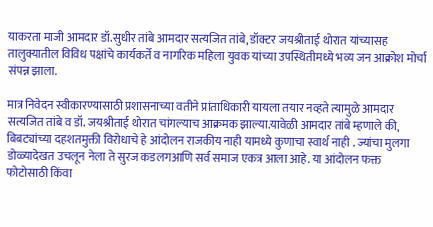याकरता माजी आमदार डॉ.सुधीर तांबे आमदार सत्यजित तांबे, डॉक्टर जयश्रीताई थोरात यांच्यासह तालुक्यातील विविध पक्षांचे कार्यकर्ते व नागरिक महिला युवक यांच्या उपस्थितीमध्ये भव्य जन आक्रोश मोर्चा संपन्न झाला.

मात्र निवेदन स्वीकारण्यासाठी प्रशासनाच्या वतीने प्रांताधिकारी यायला तयार नव्हते त्यामुळे आमदार सत्यजित तांबे व डॉ. जयश्रीताई थोरात चांगल्याच आक्रमक झाल्या.यावेळी आमदार तांबे म्हणाले की, बिबट्यांच्या दहशतमुक्ती विरोधाचे हे आंदोलन राजकीय नाही यामध्ये कुणाचा स्वार्थ नाही . ज्यांचा मुलगा डोळ्यादेखत उचलून नेला ते सुरज कडलगआणि सर्व समाज एकत्र आला आहे. या आंदोलन फक्त फोटोसाठी किंवा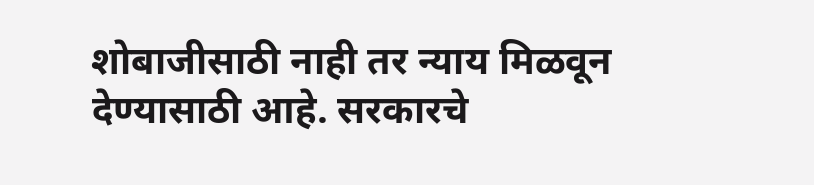शोबाजीसाठी नाही तर न्याय मिळवून देण्यासाठी आहे. सरकारचे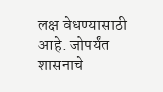लक्ष वेधण्यासाठी आहे. जोपर्यंत शासनाचे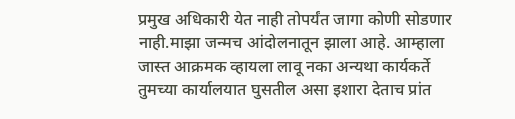प्रमुख अधिकारी येत नाही तोपर्यंत जागा कोणी सोडणार नाही.माझा जन्मच आंदोलनातून झाला आहे. आम्हाला जास्त आक्रमक व्हायला लावू नका अन्यथा कार्यकर्ते तुमच्या कार्यालयात घुसतील असा इशारा देताच प्रांत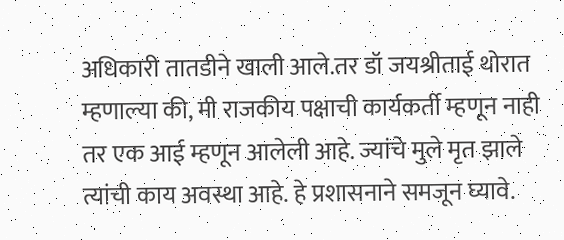अधिकारी तातडीने खाली आले.तर डॉ जयश्रीताई थोरात म्हणाल्या की, मी राजकीय पक्षाची कार्यकर्ती म्हणून नाही तर एक आई म्हणून आलेली आहे. ज्यांचे मुले मृत झाले त्यांची काय अवस्था आहे. हे प्रशासनाने समजून घ्यावे.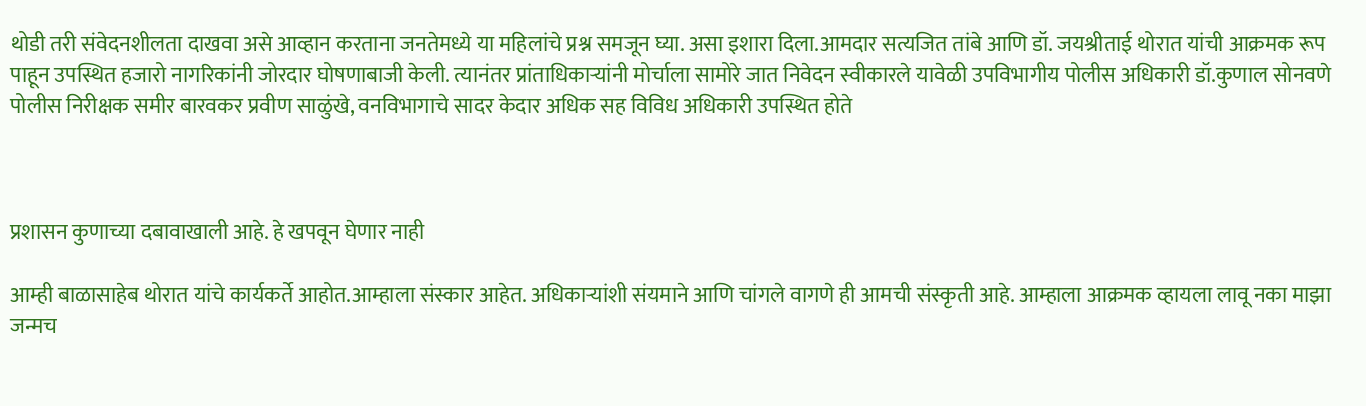थोडी तरी संवेदनशीलता दाखवा असे आव्हान करताना जनतेमध्ये या महिलांचे प्रश्न समजून घ्या. असा इशारा दिला.आमदार सत्यजित तांबे आणि डॉ. जयश्रीताई थोरात यांची आक्रमक रूप पाहून उपस्थित हजारो नागरिकांनी जोरदार घोषणाबाजी केली. त्यानंतर प्रांताधिकार्‍यांनी मोर्चाला सामोरे जात निवेदन स्वीकारले यावेळी उपविभागीय पोलीस अधिकारी डॉ.कुणाल सोनवणे पोलीस निरीक्षक समीर बारवकर प्रवीण साळुंखे, वनविभागाचे सादर केदार अधिक सह विविध अधिकारी उपस्थित होते



प्रशासन कुणाच्या दबावाखाली आहे. हे खपवून घेणार नाही

आम्ही बाळासाहेब थोरात यांचे कार्यकर्ते आहोत.आम्हाला संस्कार आहेत. अधिकाऱ्यांशी संयमाने आणि चांगले वागणे ही आमची संस्कृती आहे. आम्हाला आक्रमक व्हायला लावू नका माझा जन्मच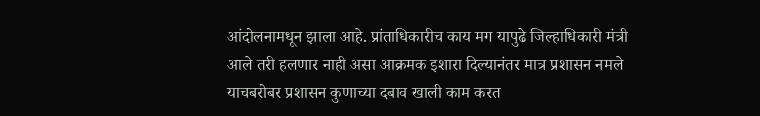आंदोलनामधून झाला आहे. प्रांताधिकारीच काय मग यापुढे जिल्हाधिकारी मंत्री आले तरी हलणार नाही असा आक्रमक इशारा दिल्यानंतर मात्र प्रशासन नमले याचबरोबर प्रशासन कुणाच्या दबाव खाली काम करत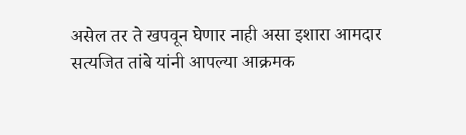असेल तर ते खपवून घेणार नाही असा इशारा आमदार सत्यजित तांबे यांनी आपल्या आक्रमक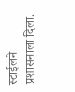स्टाईलने प्रशासनाला दिला.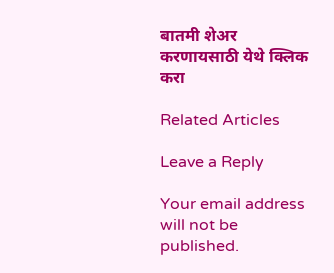बातमी शेअर करणायसाठी येथे क्लिक करा

Related Articles

Leave a Reply

Your email address will not be published.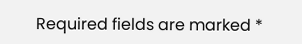Required fields are marked *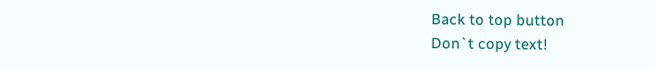Back to top button
Don`t copy text!